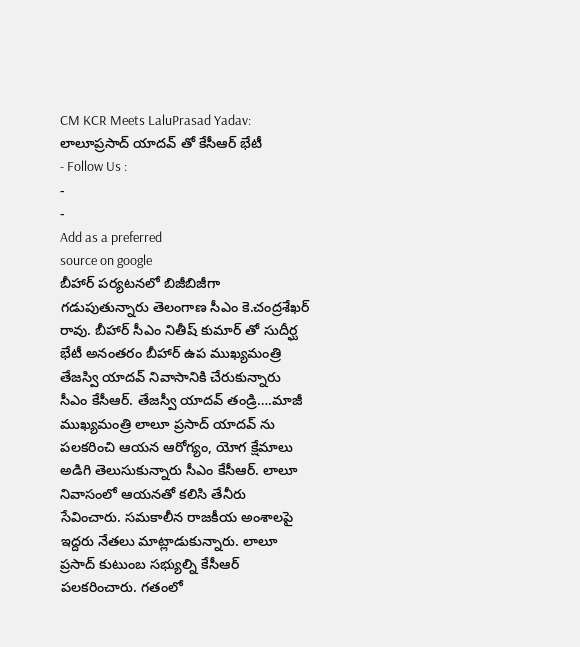CM KCR Meets LaluPrasad Yadav: లాలూప్రసాద్ యాదవ్ తో కేసీఆర్ భేటీ
- Follow Us :
-
-
Add as a preferred
source on google
బీహార్ పర్యటనలో బిజీబిజీగా గడుపుతున్నారు తెలంగాణ సీఎం కె.చంద్రశేఖర్ రావు. బీహార్ సీఎం నితీష్ కుమార్ తో సుదీర్ఘ భేటీ అనంతరం బీహార్ ఉప ముఖ్యమంత్రి తేజస్వి యాదవ్ నివాసానికి చేరుకున్నారు సీఎం కేసీఆర్. తేజస్వీ యాదవ్ తండ్రి….మాజీ ముఖ్యమంత్రి లాలూ ప్రసాద్ యాదవ్ ను పలకరించి ఆయన ఆరోగ్యం, యోగ క్షేమాలు అడిగి తెలుసుకున్నారు సీఎం కేసీఆర్. లాలూ నివాసంలో ఆయనతో కలిసి తేనీరు సేవించారు. సమకాలీన రాజకీయ అంశాలపై ఇద్దరు నేతలు మాట్లాడుకున్నారు. లాలూ ప్రసాద్ కుటుంబ సభ్యుల్ని కేసీఆర్ పలకరించారు. గతంలో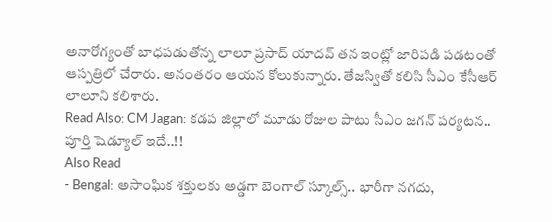అనారోగ్యంతో బాధపడుతోన్న లాలూ ప్రసాద్ యాదవ్ తన ఇంట్లో జారిపడి పడటంతో ఆస్పత్రిలో చేరారు. అనంతరం ఆయన కోలుకున్నారు. తేజస్వితో కలిసి సీఎం కేసీఆర్ లాలూని కలిశారు.
Read Also: CM Jagan: కడప జిల్లాలో మూడు రోజుల పాటు సీఎం జగన్ పర్యటన.. పూర్తి షెడ్యూల్ ఇదే..!!
Also Read
- Bengal: అసాంఘిక శక్తులకు అడ్డగా బెంగాల్ స్కూల్స్.. భారీగా నగదు,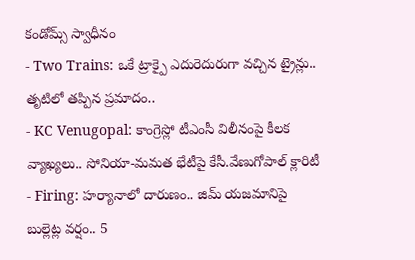కండోమ్స్ స్వాధీనం
- Two Trains: ఒకే ట్రాక్పై ఎదురెదురుగా వచ్చిన ట్రైన్లు.. తృటిలో తప్పిన ప్రమాదం..
- KC Venugopal: కాంగ్రెస్లో టీఎంసీ విలీనంపై కీలక వ్యాఖ్యలు.. సోనియా-మమత భేటీపై కేసీ.వేణుగోపాల్ క్లారిటీ
- Firing: హర్యానాలో దారుణం.. జిమ్ యజమానిపై బుల్లెట్ల వర్షం.. 5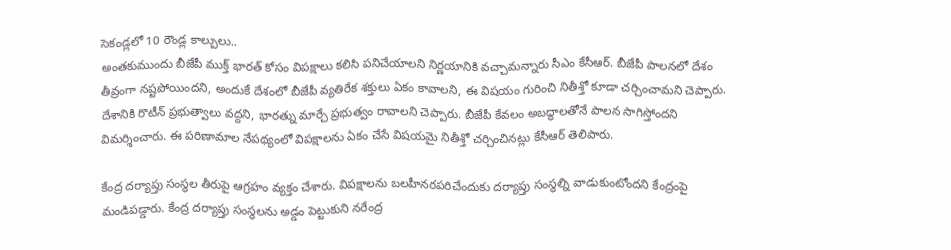సెకండ్లలో 10 రౌండ్ల కాల్పులు..
అంతకుముందు బీజేపీ ముక్త్ భారత్ కోసం విపక్షాలు కలిసి పనిచేయాలని నిర్ణయానికి వచ్చామన్నారు సీఎం కేసీఆర్. బీజేపీ పాలనలో దేశం తీవ్రంగా నష్టపోయిందని, అందుకే దేశంలో బీజేపీ వ్యతిరేక శక్తులు ఏకం కావాలని, ఈ విషయం గురించి నితీశ్తో కూడా చర్చించామని చెప్పారు. దేశానికి రొటీన్ ప్రభుత్వాలు వద్దని, భారత్ను మార్చే ప్రభుత్వం రావాలని చెప్పారు. బీజేపీ కేవలం అబద్ధాలతోనే పాలన సాగిస్తోందని విమర్శించారు. ఈ పరిణామాల నేపథ్యంలో విపక్షాలను ఏకం చేసే విషయమై నితీశ్తో చర్చించినట్లు కేసీఆర్ తెలిపారు.

కేంద్ర దర్యాప్తు సంస్థల తీరుపై ఆగ్రహం వ్యక్తం చేశారు. విపక్షాలను బలహీనరపరిచేందుకు దర్యాప్తు సంస్థల్ని వాడుకుంటోందని కేంద్రంపై మండిపడ్డారు. కేంద్ర దర్యాప్తు సంస్థలను అడ్డం పెట్టుకుని నరేంద్ర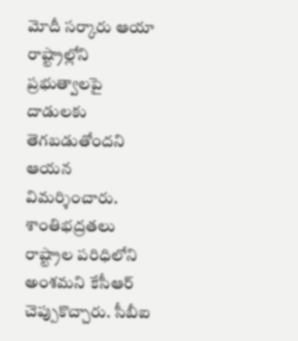మోదీ సర్కారు ఆయా రాష్ట్రాల్లోని ప్రభుత్వాలపై దాడులకు తెగబడుతోందని ఆయన విమర్శించారు. శాంతిభద్రతలు రాష్ట్రాల పరిధిలోని అంశమని కేసీఆర్ చెప్పుకొచ్చారు. సీబీఐ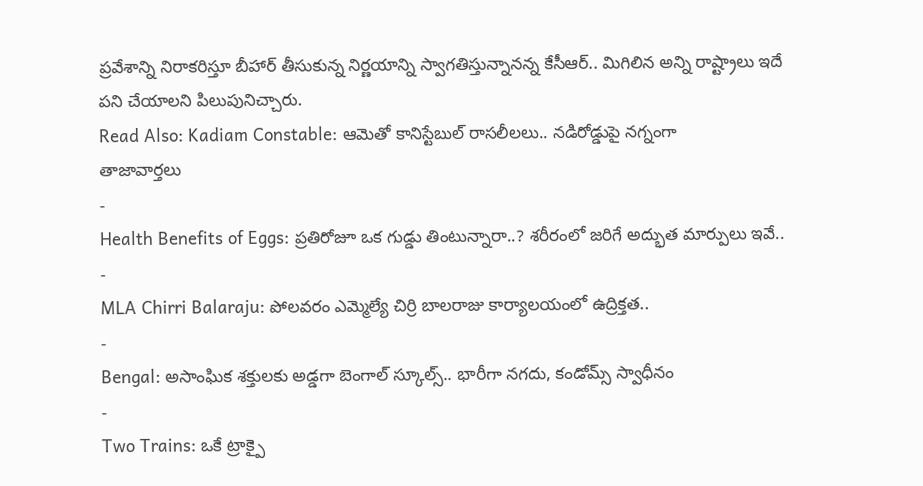ప్రవేశాన్ని నిరాకరిస్తూ బీహార్ తీసుకున్న నిర్ణయాన్ని స్వాగతిస్తున్నానన్న కేసీఆర్.. మిగిలిన అన్ని రాష్ట్రాలు ఇదే పని చేయాలని పిలుపునిచ్చారు.
Read Also: Kadiam Constable: ఆమెతో కానిస్టేబుల్ రాసలీలలు.. నడిరోడ్డుపై నగ్నంగా
తాజావార్తలు
-
Health Benefits of Eggs: ప్రతిరోజూ ఒక గుడ్డు తింటున్నారా..? శరీరంలో జరిగే అద్భుత మార్పులు ఇవే..
-
MLA Chirri Balaraju: పోలవరం ఎమ్మెల్యే చిర్రి బాలరాజు కార్యాలయంలో ఉద్రిక్తత..
-
Bengal: అసాంఘిక శక్తులకు అడ్డగా బెంగాల్ స్కూల్స్.. భారీగా నగదు, కండోమ్స్ స్వాధీనం
-
Two Trains: ఒకే ట్రాక్పై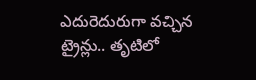ఎదురెదురుగా వచ్చిన ట్రైన్లు.. తృటిలో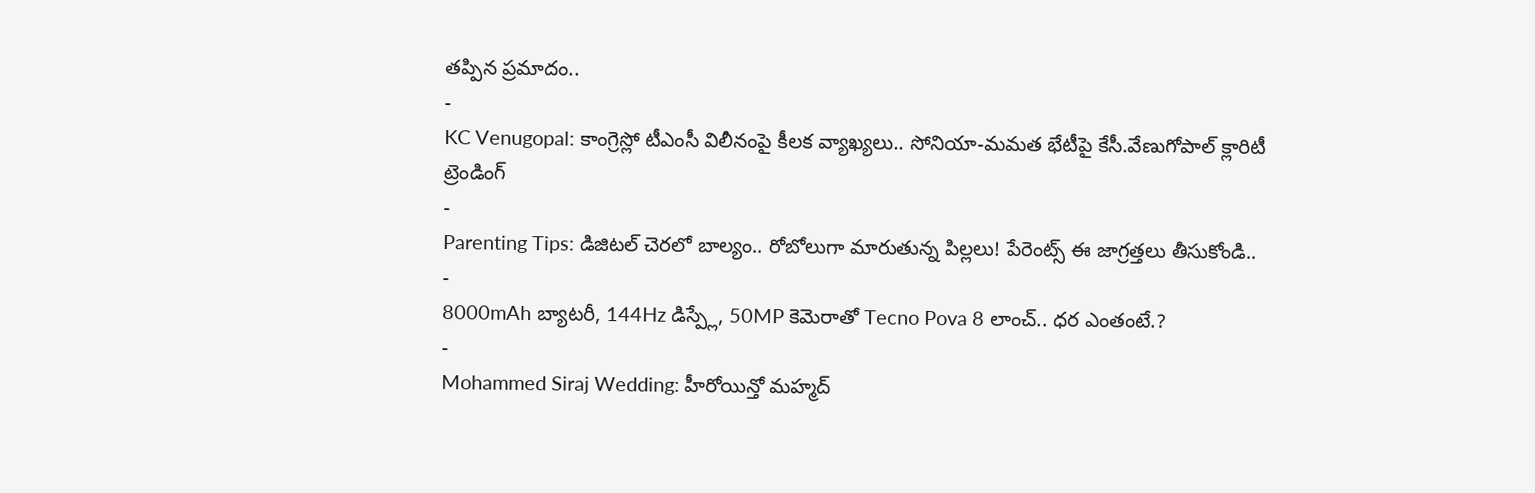తప్పిన ప్రమాదం..
-
KC Venugopal: కాంగ్రెస్లో టీఎంసీ విలీనంపై కీలక వ్యాఖ్యలు.. సోనియా-మమత భేటీపై కేసీ.వేణుగోపాల్ క్లారిటీ
ట్రెండింగ్
-
Parenting Tips: డిజిటల్ చెరలో బాల్యం.. రోబోలుగా మారుతున్న పిల్లలు! పేరెంట్స్ ఈ జాగ్రత్తలు తీసుకోండి..
-
8000mAh బ్యాటరీ, 144Hz డిస్ప్లే, 50MP కెమెరాతో Tecno Pova 8 లాంచ్.. ధర ఎంతంటే.?
-
Mohammed Siraj Wedding: హీరోయిన్తో మహ్మద్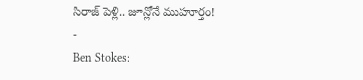సిరాజ్ పెళ్లి.. జూన్లోనే ముహూర్తం!
-
Ben Stokes: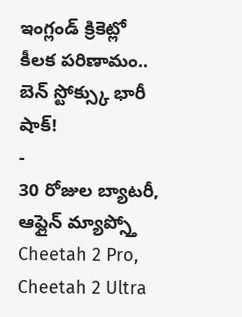ఇంగ్లండ్ క్రికెట్లో కీలక పరిణామం.. బెన్ స్టోక్స్కు భారీ షాక్!
-
30 రోజుల బ్యాటరీ, ఆఫ్లైన్ మ్యాప్స్తో Cheetah 2 Pro, Cheetah 2 Ultra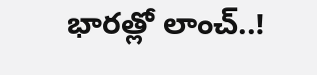భారత్లో లాంచ్..!